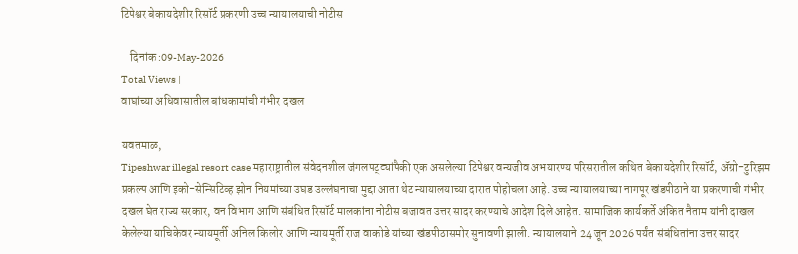टिपेश्वर बेकायदेशीर रिसॉर्ट प्रकरणी उच्च न्यायालयाची नोटीस

    दिनांक :09-May-2026
Total Views |
वाघांच्या अधिवासातील बांधकामांची गंभीर दखल

यवतमाळ,
Tipeshwar illegal resort case महाराष्ट्रातील संवेदनशील जंगलपट्ट्यांपैकी एक असलेल्या टिपेश्वर वन्यजीव अभयारण्य परिसरातील कथित बेकायदेशीर रिसॉर्ट, अ‍ॅग्रो-टुरिझम प्रकल्प आणि इको-सेन्सिटिव्ह झोन नियमांच्या उघड उल्लंघनाचा मुद्दा आता थेट न्यायालयाच्या दारात पोहोचला आहे. उच्च न्यायालयाच्या नागपूर खंडपीठाने या प्रकरणाची गंभीर दखल घेत राज्य सरकार, वन विभाग आणि संबंधित रिसॉर्ट मालकांना नोटीस बजावत उत्तर सादर करण्याचे आदेश दिले आहेत. सामाजिक कार्यकर्ते अंकित नैताम यांनी दाखल केलेल्या याचिकेवर न्यायमूर्ती अनिल किलोर आणि न्यायमूर्ती राज वाकोडे यांच्या खंडपीठासमोर सुनावणी झाली. न्यायालयाने 24 जून 2026 पर्यंत संबंधितांना उत्तर सादर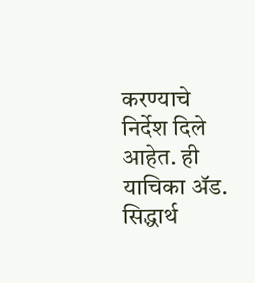करण्याचे निर्देश दिले आहेत. ही याचिका अ‍ॅड. सिद्धार्थ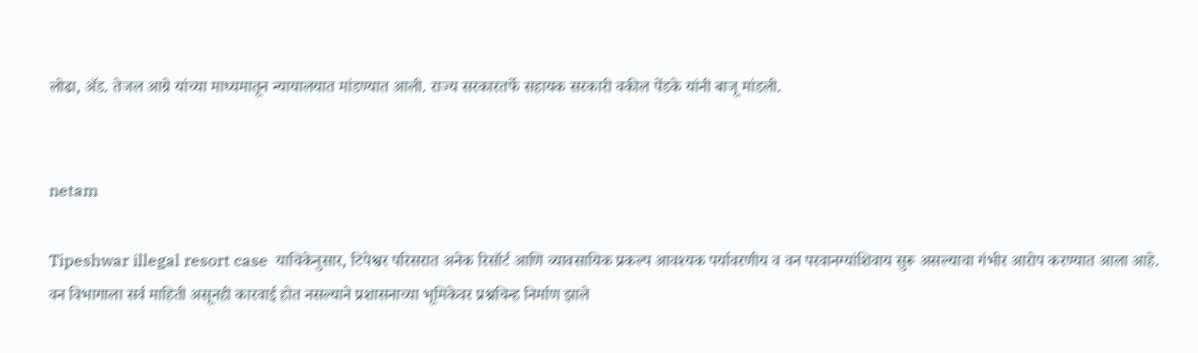लोढा, अ‍ॅड. तेजल आग्रे यांच्या माध्यमातून न्यायालयात मांडण्यात आली. राज्य सरकारतर्फे सहायक सरकारी वकील पेंडके यांनी बाजू मांडली.


netam

Tipeshwar illegal resort case  याचिकेनुसार, टिपेश्वर परिसरात अनेक रिसॉर्ट आणि व्यावसायिक प्रकल्प आवश्यक पर्यावरणीय व वन परवानग्यांशिवाय सुरू असल्याचा गंभीर आरोप करण्यात आला आहे. वन विभागाला सर्व माहिती असूनही कारवाई होत नसल्याने प्रशासनाच्या भूमिकेवर प्रश्नचिन्ह निर्माण झाले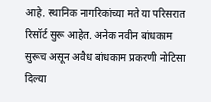आहे. स्थानिक नागरिकांच्या मते या परिसरात रिसॉर्ट सुरू आहेत. अनेक नवीन बांधकाम सुरूच असून अवैध बांधकाम प्रकरणी नोटिसा दिल्या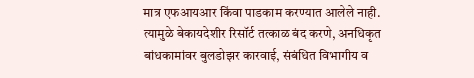मात्र एफआयआर किंवा पाडकाम करण्यात आलेले नाही. त्यामुळे बेकायदेशीर रिसॉर्ट तत्काळ बंद करणे, अनधिकृत बांधकामांवर बुलडोझर कारवाई, संबंधित विभागीय व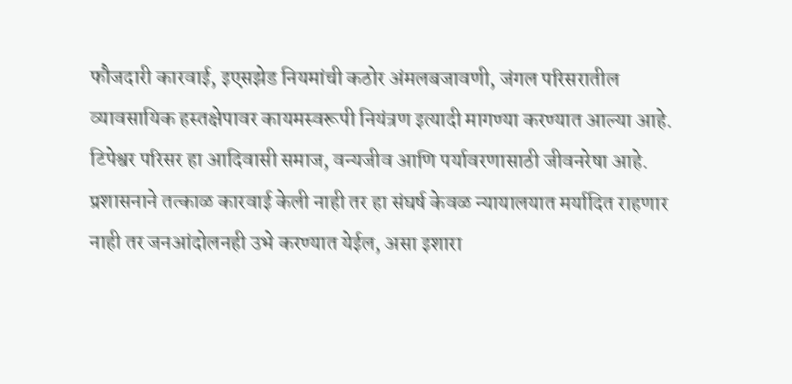फौजदारी कारवाई, इएसझेड नियमांची कठोर अंमलबजावणी, जंगल परिसरातील व्यावसायिक हस्तक्षेपावर कायमस्वरूपी नियंत्रण इत्यादी मागण्या करण्यात आल्या आहे. टिपेश्वर परिसर हा आदिवासी समाज, वन्यजीव आणि पर्यावरणासाठी जीवनरेषा आहे. प्रशासनाने तत्काळ कारवाई केली नाही तर हा संघर्ष केवळ न्यायालयात मर्यादित राहणार नाही तर जनआंदोलनही उभे करण्यात येईल, असा इशारा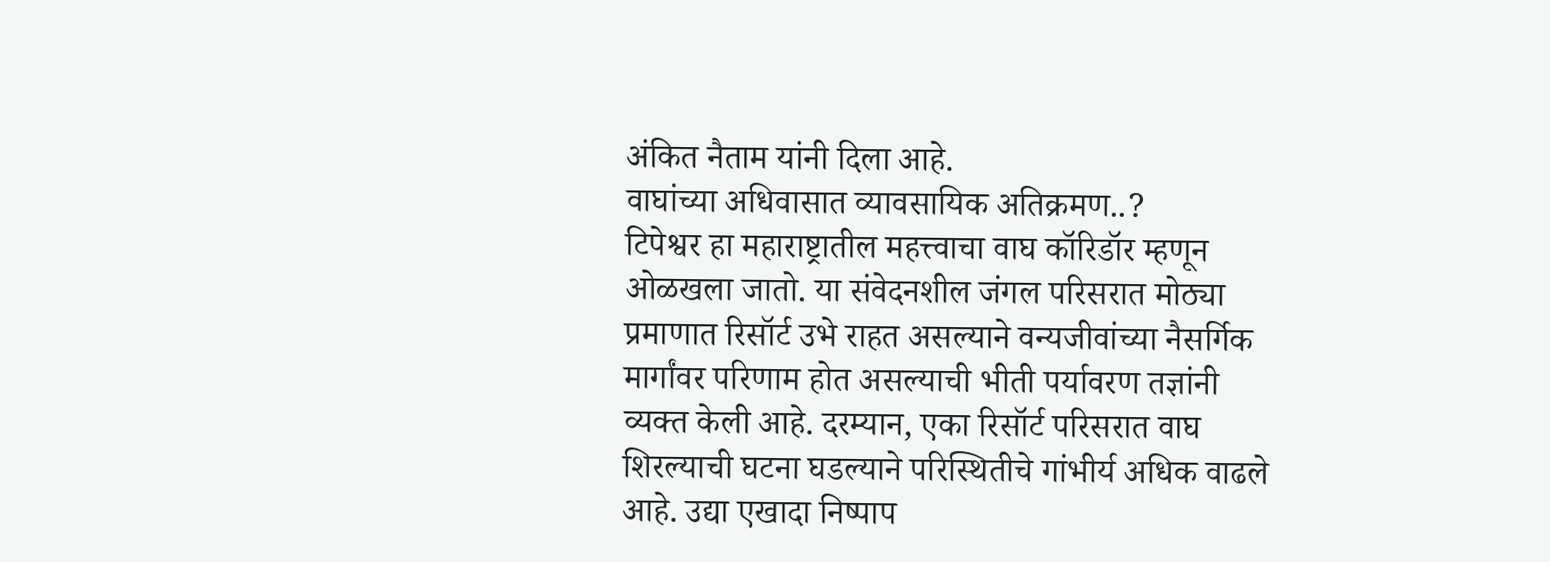अंकित नैताम यांनी दिला आहे.
वाघांच्या अधिवासात व्यावसायिक अतिक्रमण..?
टिपेश्वर हा महाराष्ट्रातील महत्त्वाचा वाघ कॉरिडॉर म्हणून ओळखला जातो. या संवेदनशील जंगल परिसरात मोठ्या प्रमाणात रिसॉर्ट उभे राहत असल्याने वन्यजीवांच्या नैसर्गिक मार्गांवर परिणाम होत असल्याची भीती पर्यावरण तज्ञांनी व्यक्त केली आहे. दरम्यान, एका रिसॉर्ट परिसरात वाघ शिरल्याची घटना घडल्याने परिस्थितीचे गांभीर्य अधिक वाढले आहे. उद्या एखादा निष्पाप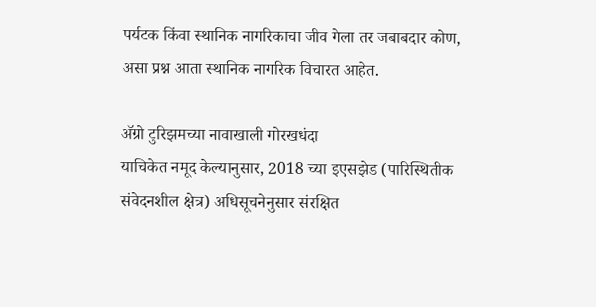पर्यटक किंवा स्थानिक नागरिकाचा जीव गेला तर जबाबदार कोण, असा प्रश्न आता स्थानिक नागरिक विचारत आहेत.

अ‍ॅग्रो टुरिझमच्या नावाखाली गोरखधंदा
याचिकेत नमूद केल्यानुसार, 2018 च्या इएसझेड (पारिस्थितीक संवेदनशील क्षेत्र) अधिसूचनेनुसार संरक्षित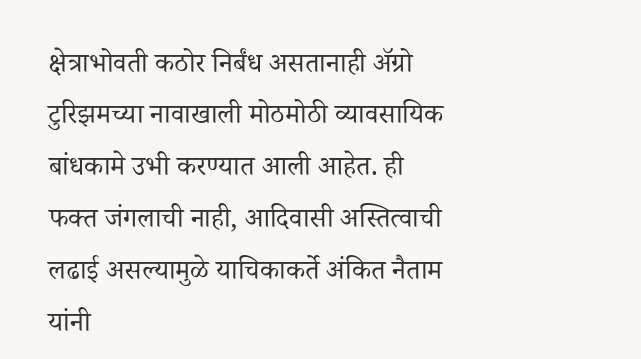क्षेत्राभोवती कठोर निर्बंध असतानाही अ‍ॅग्रो टुरिझमच्या नावाखाली मोठमोठी व्यावसायिक बांधकामे उभी करण्यात आली आहेत. ही फक्त जंगलाची नाही, आदिवासी अस्तित्वाची लढाई असल्यामुळे याचिकाकर्ते अंकित नैताम यांनी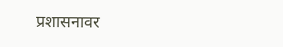प्रशासनावर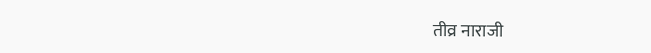तीव्र नाराजी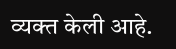व्यक्त केली आहे.